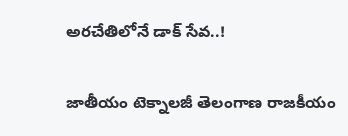అరచేతిలోనే డాక్‌ సేవ..!

జాతీయం టెక్నాలజీ తెలంగాణ రాజకీయం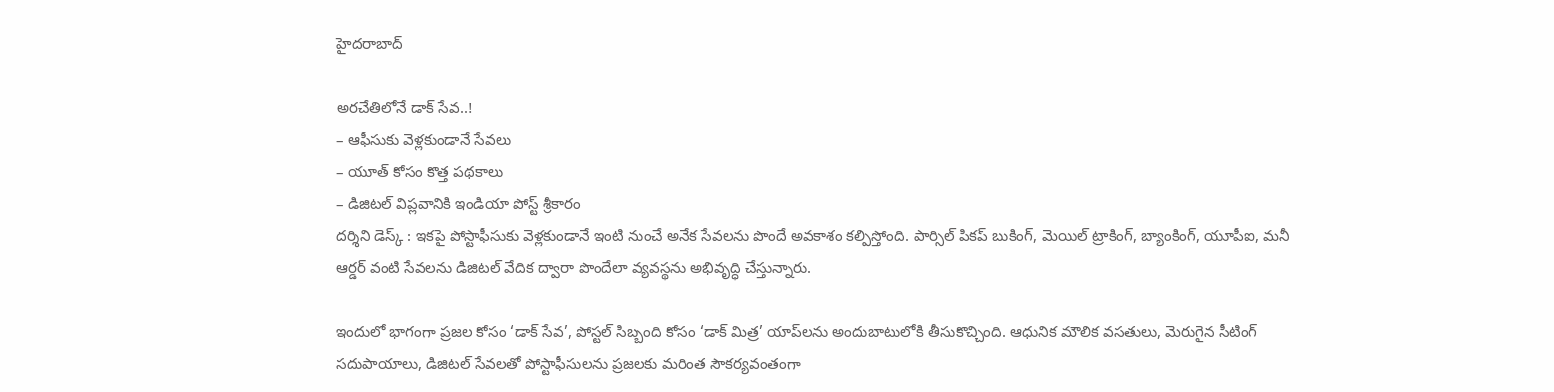హైదరాబాద్

అరచేతిలోనే డాక్‌ సేవ..!
– ఆఫీసుకు వెళ్లకుండానే సేవలు
– యూత్‌ కోసం కొత్త పథకాలు
– డిజిటల్‌ విప్లవానికి ఇండియా పోస్ట్‌ శ్రీకారం
దర్శిని డెస్క్ : ఇకపై పోస్టాఫీసుకు వెళ్లకుండానే ఇంటి నుంచే అనేక సేవలను పొందే అవకాశం కల్పిస్తోంది. పార్సిల్‌ పికప్‌ బుకింగ్‌, మెయిల్‌ ట్రాకింగ్‌, బ్యాంకింగ్‌, యూపీఐ, మనీ ఆర్డర్‌ వంటి సేవలను డిజిటల్‌ వేదిక ద్వారా పొందేలా వ్యవస్థను అభివృద్ధి చేస్తున్నారు.

ఇందులో భాగంగా ప్రజల కోసం ‘డాక్‌ సేవ’, పోస్టల్‌ సిబ్బంది కోసం ‘డాక్‌ మిత్ర’ యాప్‌లను అందుబాటులోకి తీసుకొచ్చింది. ఆధునిక మౌలిక వసతులు, మెరుగైన సీటింగ్‌ సదుపాయాలు, డిజిటల్‌ సేవలతో పోస్టాఫీసులను ప్రజలకు మరింత సౌకర్యవంతంగా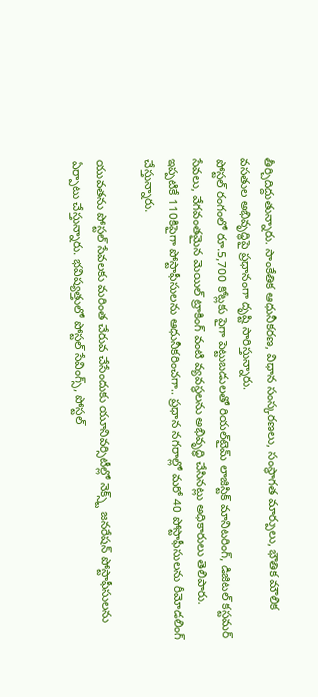తీర్చిదిద్దుతున్నారు. సాంకేతిక ఆధునీకరణ, విధాన సంస్కరణలు, సంస్థాగత మార్పులు, భౌతిక మౌలిక వసతుల అభివృద్ధిపై ప్రధానంగా దృష్టి సారిస్తున్నారు.
పోస్టల్‌ రంగంలో రూ.5,700 కోట్లకు పైగా పెట్టుబడులతో రియల్‌టైమ్‌ లాజిస్టిక్‌ మానిటరింగ్‌, డిజిటల్‌ కస్టమర్‌ సేవలు, వేగవంతమైన మెయిల్‌ ట్రాకింగ్‌ వంటి వ్యవస్థలను అభివృద్ధి చేసినట్లు అధికారులు తెలిపారు. ఇప్పటికే 110కిపైగా పోస్టాఫీసులను ఆధునీకరించగా.. ప్రధాన నగరాల్లో మరో 40 పోస్టాఫీసులను రీమోడలింగ్‌ చేస్తున్నారు.

యువతను పోస్టల్‌ సేవలకు మరింత చేరువ చేసేందుకు యూనివర్సిటీల్లో నెక్స్ట్‌ జనరేషన్‌ పోస్టాఫీసులను ఏర్పాటు చేస్తున్నారు. భవిష్యత్తులో పోస్టల్‌ సేవింగ్స్‌, పోస్టల్‌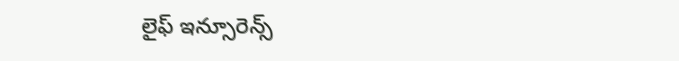లైఫ్‌ ఇన్సూరెన్స్‌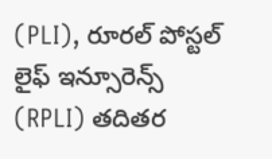(PLI), రూరల్‌ పోస్టల్‌ లైఫ్‌ ఇన్సూరెన్స్‌ (RPLI) తదితర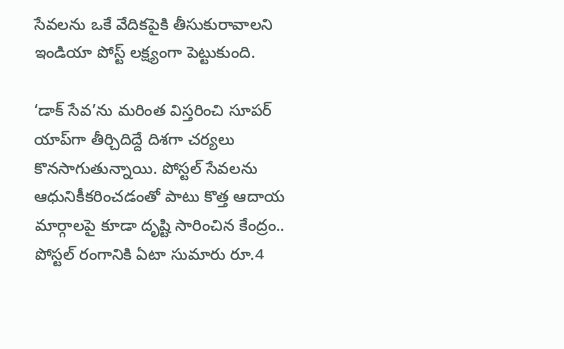సేవలను ఒకే వేదికపైకి తీసుకురావాలని ఇండియా పోస్ట్‌ లక్ష్యంగా పెట్టుకుంది.

‘డాక్‌ సేవ’ను మరింత విస్తరించి సూపర్‌ యాప్‌గా తీర్చిదిద్దే దిశగా చర్యలు కొనసాగుతున్నాయి. పోస్టల్‌ సేవలను ఆధునికీకరించడంతో పాటు కొత్త ఆదాయ మార్గాలపై కూడా దృష్టి సారించిన కేంద్రం.. పోస్టల్‌ రంగానికి ఏటా సుమారు రూ.4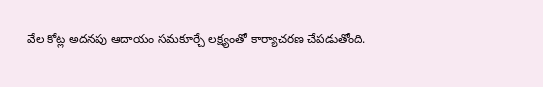వేల కోట్ల అదనపు ఆదాయం సమకూర్చే లక్ష్యంతో కార్యాచరణ చేపడుతోంది.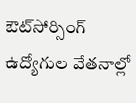ఔట్‌సోర్సింగ్ ఉద్యోగుల వేతనాల్లో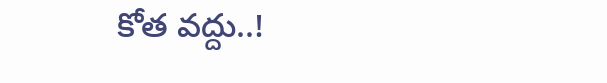కోత వద్దు..!